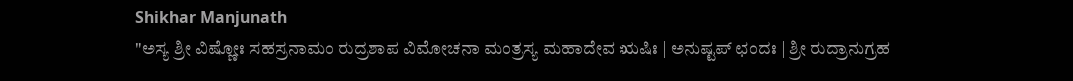Shikhar Manjunath
"ಅಸ್ಯ ಶ್ರೀ ವಿಷ್ಣೋಃ ಸಹಸ್ರನಾಮಂ ರುದ್ರಶಾಪ ವಿಮೋಚನಾ ಮಂತ್ರಸ್ಯ ಮಹಾದೇವ ಋಷಿಃ | ಅನುಷ್ಟಪ್ ಛಂದಃ | ಶ್ರೀ ರುದ್ರಾನುಗ್ರಹ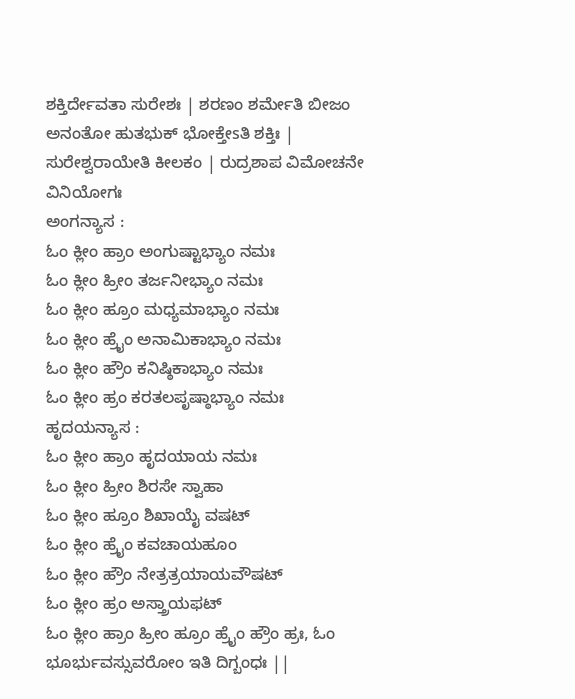ಶಕ್ತಿರ್ದೇವತಾ ಸುರೇಶಃ | ಶರಣಂ ಶರ್ಮೇತಿ ಬೀಜಂ ಅನಂತೋ ಹುತಭುಕ್ ಭೋಕ್ತೇsತಿ ಶಕ್ತಿಃ | ಸುರೇಶ್ವರಾಯೇತಿ ಕೀಲಕಂ | ರುದ್ರಶಾಪ ವಿಮೋಚನೇ ವಿನಿಯೋಗಃ
ಅಂಗನ್ಯಾಸ :
ಓಂ ಕ್ಲೀಂ ಹ್ರಾಂ ಅಂಗುಷ್ಟಾಭ್ಯಾಂ ನಮಃ
ಓಂ ಕ್ಲೀಂ ಹ್ರೀಂ ತರ್ಜನೀಭ್ಯಾಂ ನಮಃ
ಓಂ ಕ್ಲೀಂ ಹ್ರೂಂ ಮಧ್ಯಮಾಭ್ಯಾಂ ನಮಃ
ಓಂ ಕ್ಲೀಂ ಹ್ರೈಂ ಅನಾಮಿಕಾಭ್ಯಾಂ ನಮಃ
ಓಂ ಕ್ಲೀಂ ಹ್ರೌಂ ಕನಿಷ್ಠಿಕಾಭ್ಯಾಂ ನಮಃ
ಓಂ ಕ್ಲೀಂ ಹ್ರಂ ಕರತಲಪೃಷ್ಠಾಭ್ಯಾಂ ನಮಃ
ಹೃದಯನ್ಯಾಸ :
ಓಂ ಕ್ಲೀಂ ಹ್ರಾಂ ಹೃದಯಾಯ ನಮಃ
ಓಂ ಕ್ಲೀಂ ಹ್ರೀಂ ಶಿರಸೇ ಸ್ವಾಹಾ
ಓಂ ಕ್ಲೀಂ ಹ್ರೂಂ ಶಿಖಾಯೈ ವಷಟ್
ಓಂ ಕ್ಲೀಂ ಹ್ರೈಂ ಕವಚಾಯಹೂಂ
ಓಂ ಕ್ಲೀಂ ಹ್ರೌಂ ನೇತ್ರತ್ರಯಾಯವೌಷಟ್
ಓಂ ಕ್ಲೀಂ ಹ್ರಂ ಅಸ್ತ್ರಾಯಫಟ್
ಓಂ ಕ್ಲೀಂ ಹ್ರಾಂ ಹ್ರೀಂ ಹ್ರೂಂ ಹ್ರೈಂ ಹ್ರೌಂ ಹ್ರಃ, ಓಂ ಭೂರ್ಭುವಸ್ಸುವರೋಂ ಇತಿ ದಿಗ್ಬಂಧಃ ||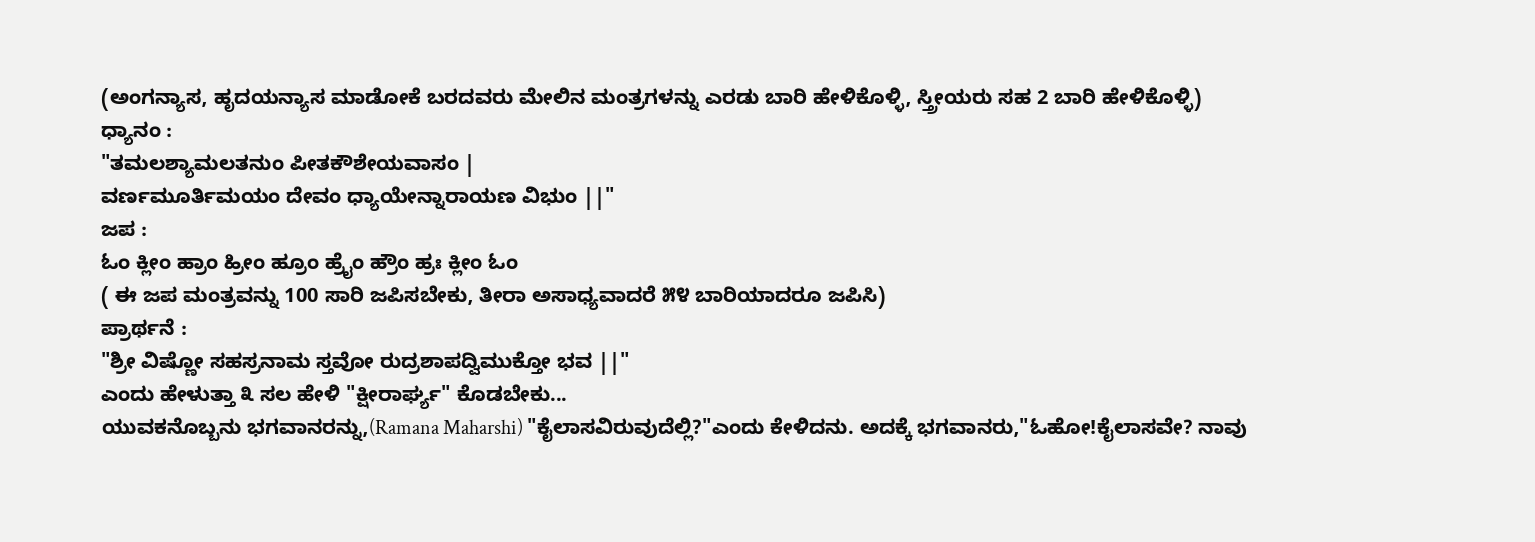(ಅಂಗನ್ಯಾಸ, ಹೃದಯನ್ಯಾಸ ಮಾಡೋಕೆ ಬರದವರು ಮೇಲಿನ ಮಂತ್ರಗಳನ್ನು ಎರಡು ಬಾರಿ ಹೇಳಿಕೊಳ್ಳಿ, ಸ್ತ್ರೀಯರು ಸಹ 2 ಬಾರಿ ಹೇಳಿಕೊಳ್ಳಿ)
ಧ್ಯಾನಂ :
"ತಮಲಶ್ಯಾಮಲತನುಂ ಪೀತಕೌಶೇಯವಾಸಂ |
ವರ್ಣಮೂರ್ತಿಮಯಂ ದೇವಂ ಧ್ಯಾಯೇನ್ನಾರಾಯಣ ವಿಭುಂ ||"
ಜಪ :
ಓಂ ಕ್ಲೀಂ ಹ್ರಾಂ ಹ್ರೀಂ ಹ್ರೂಂ ಹ್ರೈಂ ಹ್ರೌಂ ಹ್ರಃ ಕ್ಲೀಂ ಓಂ
( ಈ ಜಪ ಮಂತ್ರವನ್ನು 100 ಸಾರಿ ಜಪಿಸಬೇಕು, ತೀರಾ ಅಸಾಧ್ಯವಾದರೆ ೫೪ ಬಾರಿಯಾದರೂ ಜಪಿಸಿ)
ಪ್ರಾರ್ಥನೆ :
"ಶ್ರೀ ವಿಷ್ಣೋ ಸಹಸ್ರನಾಮ ಸ್ತವೋ ರುದ್ರಶಾಪದ್ವಿಮುಕ್ತೋ ಭವ ||"
ಎಂದು ಹೇಳುತ್ತಾ ೩ ಸಲ ಹೇಳಿ "ಕ್ಷೀರಾರ್ಘ್ಯ" ಕೊಡಬೇಕು...
ಯುವಕನೊಬ್ಬನು ಭಗವಾನರನ್ನು,(Ramana Maharshi) "ಕೈಲಾಸವಿರುವುದೆಲ್ಲಿ?"ಎಂದು ಕೇಳಿದನು. ಅದಕ್ಕೆ ಭಗವಾನರು,"ಓಹೋ!ಕೈಲಾಸವೇ? ನಾವು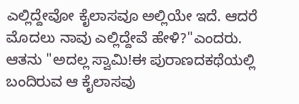ಎಲ್ಲಿದ್ದೇವೋ ಕೈಲಾಸವೂ ಅಲ್ಲಿಯೇ ಇದೆ. ಆದರೆ ಮೊದಲು ನಾವು ಎಲ್ಲಿದ್ದೇವೆ ಹೇಳಿ?"ಎಂದರು. ಆತನು "ಅದಲ್ಲ ಸ್ವಾಮಿ!ಈ ಪುರಾಣದಕಥೆಯಲ್ಲಿ ಬಂದಿರುವ ಆ ಕೈಲಾಸವು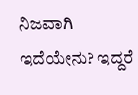ನಿಜವಾಗಿ ಇದೆಯೇನು? ಇದ್ದರೆ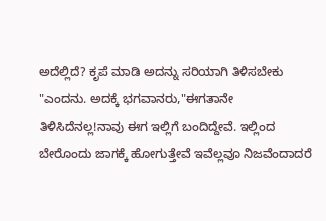ಅದೆಲ್ಲಿದೆ? ಕೃಪೆ ಮಾಡಿ ಅದನ್ನು ಸರಿಯಾಗಿ ತಿಳಿಸಬೇಕು "ಎಂದನು. ಅದಕ್ಕೆ ಭಗವಾನರು,"ಈಗತಾನೇ ತಿಳಿಸಿದೆನಲ್ಲ!ನಾವು ಈಗ ಇಲ್ಲಿಗೆ ಬಂದಿದ್ದೇವೆ. ಇಲ್ಲಿಂದ ಬೇರೊಂದು ಜಾಗಕ್ಕೆ ಹೋಗುತ್ತೇವೆ ಇವೆಲ್ಲವೂ ನಿಜವೆಂದಾದರೆ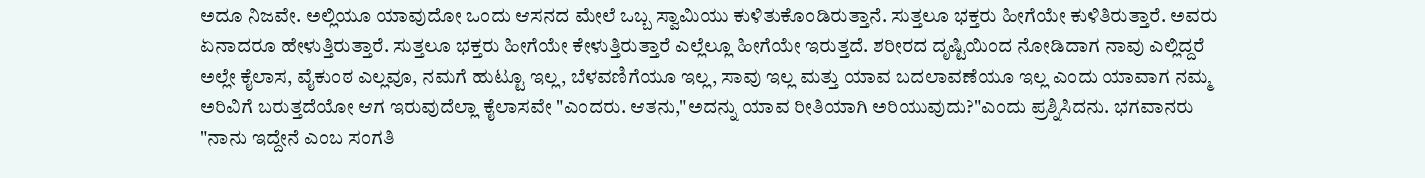ಅದೂ ನಿಜವೇ. ಅಲ್ಲಿಯೂ ಯಾವುದೋ ಒಂದು ಆಸನದ ಮೇಲೆ ಒಬ್ಬ ಸ್ವಾಮಿಯು ಕುಳಿತುಕೊಂಡಿರುತ್ತಾನೆ. ಸುತ್ತಲೂ ಭಕ್ತರು ಹೀಗೆಯೇ ಕುಳಿತಿರುತ್ತಾರೆ. ಅವರು ಏನಾದರೂ ಹೇಳುತ್ತಿರುತ್ತಾರೆ. ಸುತ್ತಲೂ ಭಕ್ತರು ಹೀಗೆಯೇ ಕೇಳುತ್ತಿರುತ್ತಾರೆ ಎಲ್ಲೆಲ್ಲೂ ಹೀಗೆಯೇ ಇರುತ್ತದೆ. ಶರೀರದ ದೃಷ್ಟಿಯಿಂದ ನೋಡಿದಾಗ ನಾವು ಎಲ್ಲಿದ್ದರೆ ಅಲ್ಲೇ ಕೈಲಾಸ, ವೈಕುಂಠ ಎಲ್ಲವೂ, ನಮಗೆ ಹುಟ್ಟೂ ಇಲ್ಲ, ಬೆಳವಣಿಗೆಯೂ ಇಲ್ಲ, ಸಾವು ಇಲ್ಲ ಮತ್ತು ಯಾವ ಬದಲಾವಣೆಯೂ ಇಲ್ಲ ಎಂದು ಯಾವಾಗ ನಮ್ಮ ಅರಿವಿಗೆ ಬರುತ್ತದೆಯೋ ಆಗ ಇರುವುದೆಲ್ಲಾ ಕೈಲಾಸವೇ "ಎಂದರು. ಆತನು,"ಅದನ್ನು ಯಾವ ರೀತಿಯಾಗಿ ಅರಿಯುವುದು?"ಎಂದು ಪ್ರಶ್ನಿಸಿದನು. ಭಗವಾನರು "ನಾನು ಇದ್ದೇನೆ ಎಂಬ ಸಂಗತಿ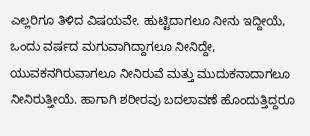ಎಲ್ಲರಿಗೂ ತಿಳಿದ ವಿಷಯವೇ. ಹುಟ್ಟಿದಾಗಲೂ ನೀನು ಇದ್ದೀಯೆ, ಒಂದು ವರ್ಷದ ಮಗುವಾಗಿದ್ದಾಗಲೂ ನೀನಿದ್ದೇ, ಯುವಕನಗಿರುವಾಗಲೂ ನೀನಿರುವೆ ಮತ್ತು ಮುದುಕನಾದಾಗಲೂ ನೀನಿರುತ್ತೀಯೆ. ಹಾಗಾಗಿ ಶರೀರವು ಬದಲಾವಣೆ ಹೊಂದುತ್ತಿದ್ದರೂ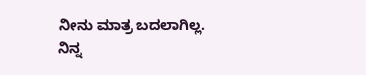ನೀನು ಮಾತ್ರ ಬದಲಾಗಿಲ್ಲ. ನಿನ್ನ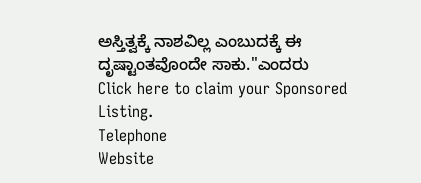ಅಸ್ತಿತ್ವಕ್ಕೆ ನಾಶವಿಲ್ಲ ಎಂಬುದಕ್ಕೆ ಈ ದೃಷ್ಟಾಂತವೊಂದೇ ಸಾಕು."ಎಂದರು
Click here to claim your Sponsored Listing.
Telephone
Website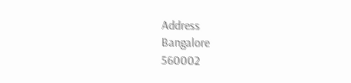Address
Bangalore
560002